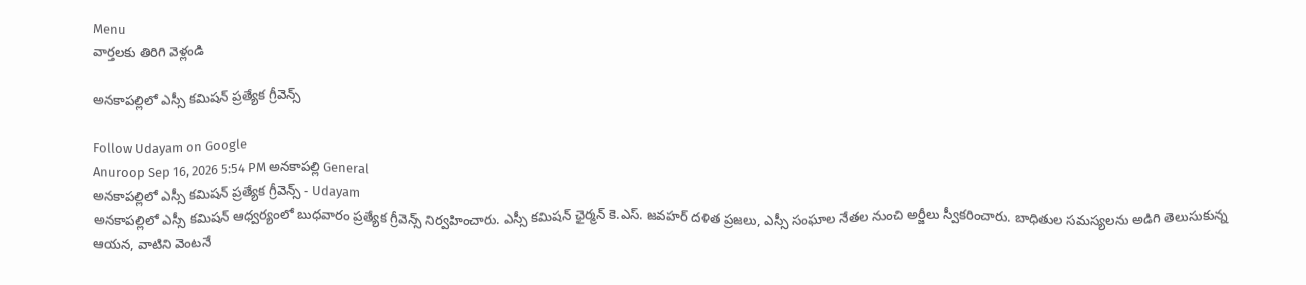Menu
వార్తలకు తిరిగి వెళ్లండి

అనకాపల్లిలో ఎస్సీ కమిషన్ ప్రత్యేక గ్రీవెన్స్

Follow Udayam on Google
Anuroop Sep 16, 2026 5:54 PM అనకాపల్లి General
అనకాపల్లిలో ఎస్సీ కమిషన్ ప్రత్యేక గ్రీవెన్స్ - Udayam
అనకాపల్లిలో ఎస్సీ కమిషన్ ఆధ్వర్యంలో బుధవారం ప్రత్యేక గ్రీవెన్స్ నిర్వహించారు. ఎస్సీ కమిషన్ ఛైర్మన్‌ కె.ఎస్. జవహర్‌ దళిత ప్రజలు, ఎస్సీ సంఘాల నేతల నుంచి అర్జీలు స్వీకరించారు. బాధితుల సమస్యలను అడిగి తెలుసుకున్న ఆయన, వాటిని వెంటనే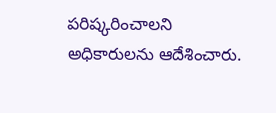పరిష్కరించాలని అధికారులను ఆదేశించారు.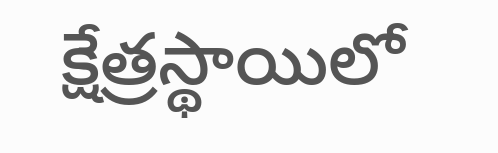క్షేత్రస్థాయిలో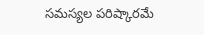సమస్యల పరిష్కారమే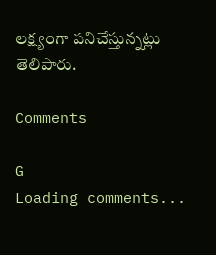లక్ష్యంగా పనిచేస్తున్నట్లు తెలిపారు.

Comments

G
Loading comments...